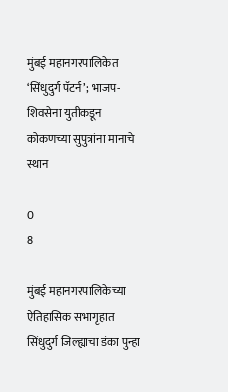मुंबई महानगरपालिकेत ‘सिंधुदुर्ग पॅटर्न’; भाजप-शिवसेना युतीकडून कोकणच्या सुपुत्रांना मानाचे स्थान

0
8

मुंबई महानगरपालिकेच्या ऐतिहासिक सभागृहात सिंधुदुर्ग जिल्ह्याचा डंका पुन्हा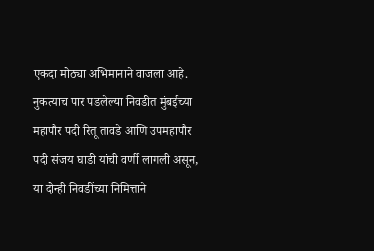एकदा मोठ्या अभिमानाने वाजला आहे. नुकत्याच पार पडलेल्या निवडीत मुंबईच्या महापौर पदी रितू तावडे आणि उपमहापौर पदी संजय घाडी यांची वर्णी लागली असून, या दोन्ही निवडींच्या निमित्ताने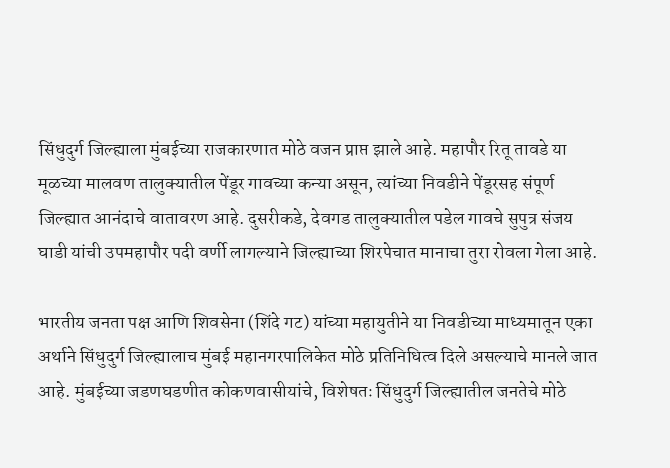सिंधुदुर्ग जिल्ह्याला मुंबईच्या राजकारणात मोठे वजन प्राप्त झाले आहे. महापौर रितू तावडे या मूळच्या मालवण तालुक्यातील पेंडूर गावच्या कन्या असून, त्यांच्या निवडीने पेंडूरसह संपूर्ण जिल्ह्यात आनंदाचे वातावरण आहे. दुसरीकडे, देवगड तालुक्यातील पडेल गावचे सुपुत्र संजय घाडी यांची उपमहापौर पदी वर्णी लागल्याने जिल्ह्याच्या शिरपेचात मानाचा तुरा रोवला गेला आहे.

भारतीय जनता पक्ष आणि शिवसेना (शिंदे गट) यांच्या महायुतीने या निवडीच्या माध्यमातून एका अर्थाने सिंधुदुर्ग जिल्ह्यालाच मुंबई महानगरपालिकेत मोठे प्रतिनिधित्व दिले असल्याचे मानले जात आहे. मुंबईच्या जडणघडणीत कोकणवासीयांचे, विशेषतः सिंधुदुर्ग जिल्ह्यातील जनतेचे मोठे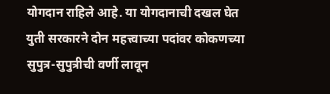योगदान राहिले आहे. या योगदानाची दखल घेत युती सरकारने दोन महत्त्वाच्या पदांवर कोकणच्या सुपुत्र-सुपुत्रीची वर्णी लावून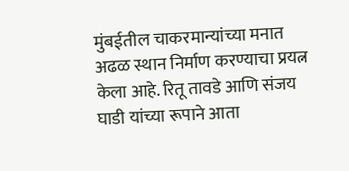मुंबईतील चाकरमान्यांच्या मनात अढळ स्थान निर्माण करण्याचा प्रयत्न केला आहे. रितू तावडे आणि संजय घाडी यांच्या रूपाने आता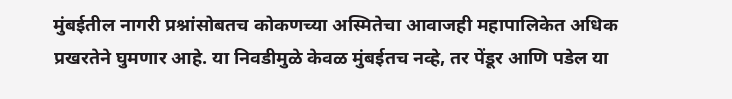मुंबईतील नागरी प्रश्नांसोबतच कोकणच्या अस्मितेचा आवाजही महापालिकेत अधिक प्रखरतेने घुमणार आहे. या निवडीमुळे केवळ मुंबईतच नव्हे, तर पेंडूर आणि पडेल या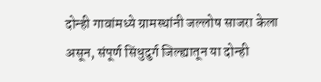दोन्ही गावांमध्ये ग्रामस्थांनी जल्लोष साजरा केला असून, संपूर्ण सिंधुदुर्ग जिल्ह्यातून या दोन्ही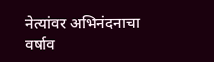नेत्यांवर अभिनंदनाचा वर्षाव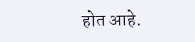होत आहे.